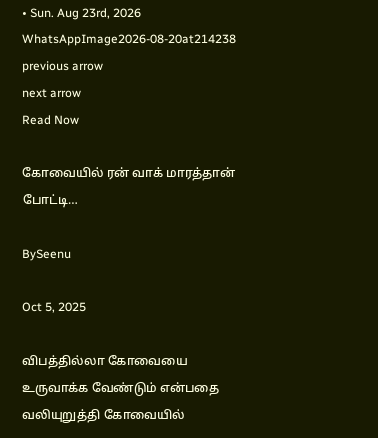• Sun. Aug 23rd, 2026
WhatsAppImage2026-08-20at214238
previous arrow
next arrow
Read Now

கோவையில் ரன் வாக் மாரத்தான் போட்டி…

BySeenu

Oct 5, 2025

விபத்தில்லா கோவையை உருவாக்க வேண்டும் என்பதை வலியுறுத்தி கோவையில்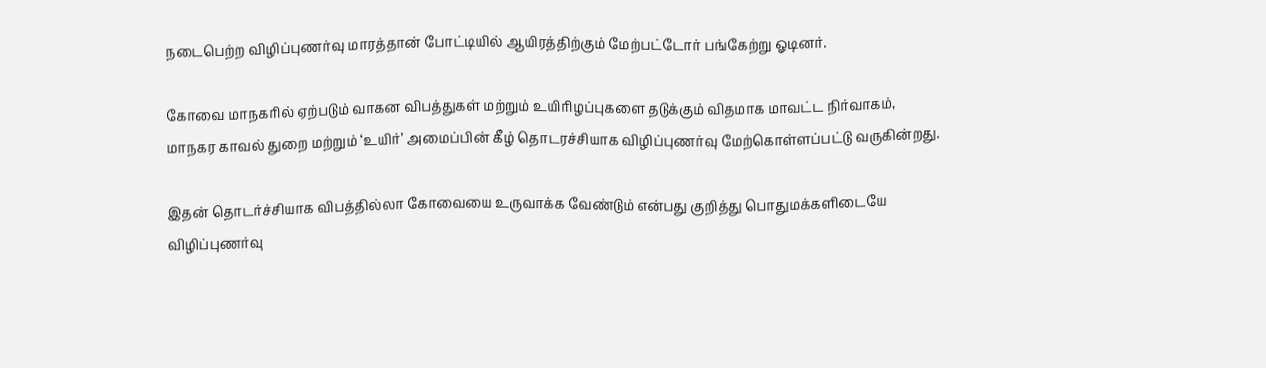நடைபெற்ற விழிப்புணர்வு மாரத்தான் போட்டியில் ஆயிரத்திற்கும் மேற்பட்டோர் பங்கேற்று ஓடினர்.

கோவை மாநகரில் ஏற்படும் வாகன விபத்துகள் மற்றும் உயிரிழப்புகளை தடுக்கும் விதமாக மாவட்ட நிர்வாகம், மாநகர காவல் துறை மற்றும் ‘உயிர்’ அமைப்பின் கீழ் தொடரச்சியாக விழிப்புணர்வு மேற்கொள்ளப்பட்டு வருகின்றது.

இதன் தொடர்ச்சியாக விபத்தில்லா கோவையை உருவாக்க வேண்டும் என்பது குறித்து பொதுமக்களிடையே விழிப்புணர்வு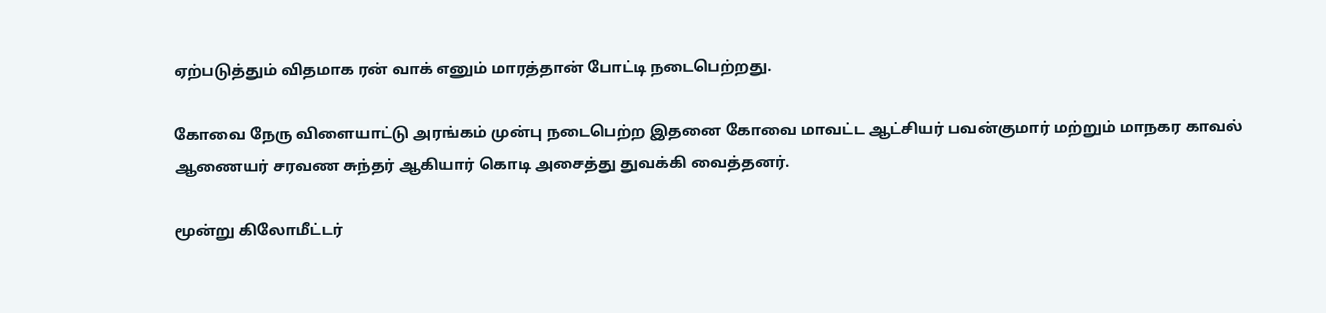ஏற்படுத்தும் விதமாக ரன் வாக் எனும் மாரத்தான் போட்டி நடைபெற்றது.

கோவை நேரு விளையாட்டு அரங்கம் முன்பு நடைபெற்ற இதனை கோவை மாவட்ட ஆட்சியர் பவன்குமார் மற்றும் மாநகர காவல் ஆணையர் சரவண சுந்தர் ஆகியார் கொடி அசைத்து துவக்கி வைத்தனர்.

மூன்று கிலோமீட்டர்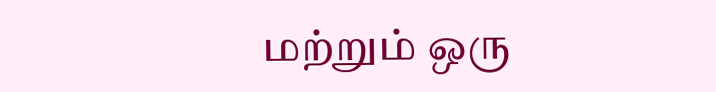மற்றும் ஒரு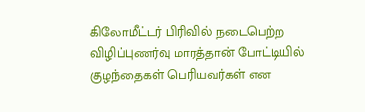கிலோமீட்டர் பிரிவில் நடைபெற்ற விழிப்புணர்வு மாரத்தான் போட்டியில் குழந்தைகள் பெரியவர்கள் என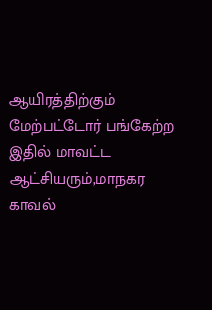ஆயிரத்திற்கும் மேற்பட்டோர் பங்கேற்ற இதில் மாவட்ட ஆட்சியரும்,மாநகர காவல்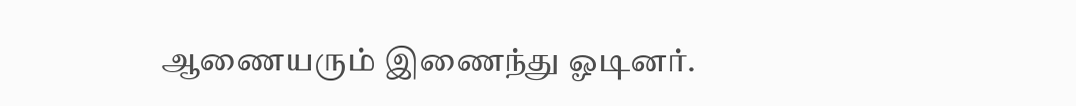ஆணையரும் இணைந்து ஓடினர்.